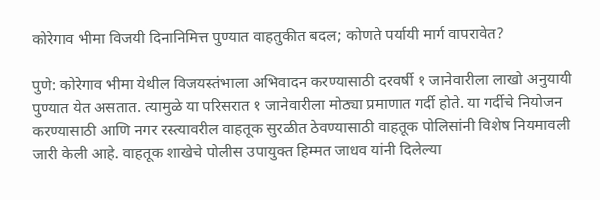कोरेगाव भीमा विजयी दिनानिमित्त पुण्यात वाहतुकीत बदल; कोणते पर्यायी मार्ग वापरावेत?

पुणे: कोरेगाव भीमा येथील विजयस्तंभाला अभिवादन करण्यासाठी दरवर्षी १ जानेवारीला लाखो अनुयायी पुण्यात येत असतात. त्यामुळे या परिसरात १ जानेवारीला मोठ्या प्रमाणात गर्दी होते. या गर्दीचे नियोजन करण्यासाठी आणि नगर रस्त्यावरील वाहतूक सुरळीत ठेवण्यासाठी वाहतूक पोलिसांनी विशेष नियमावली जारी केली आहे. वाहतूक शाखेचे पोलीस उपायुक्त हिम्मत जाधव यांनी दिलेल्या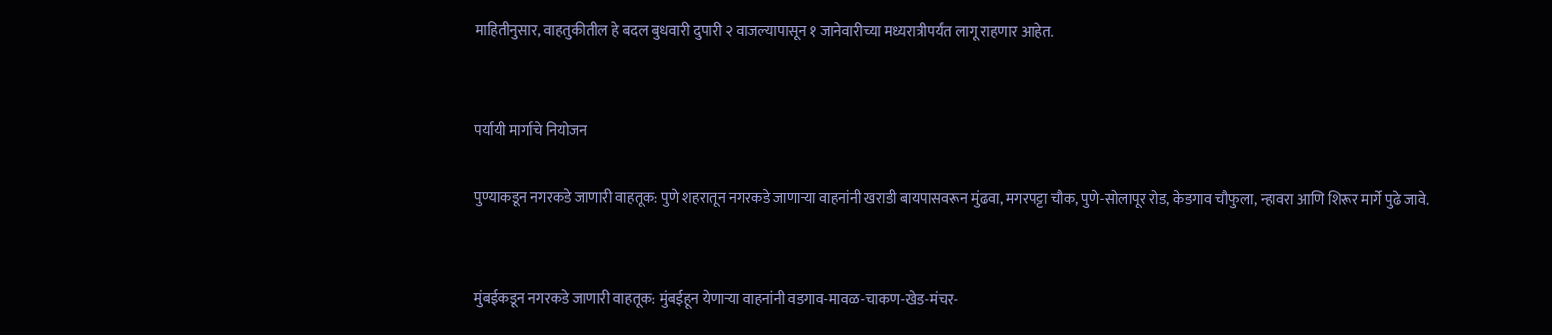माहितीनुसार, वाहतुकीतील हे बदल बुधवारी दुपारी २ वाजल्यापासून १ जानेवारीच्या मध्यरात्रीपर्यंत लागू राहणार आहेत.


पर्यायी मार्गाचे नियोजन

पुण्याकडून नगरकडे जाणारी वाहतूक: पुणे शहरातून नगरकडे जाणाऱ्या वाहनांनी खराडी बायपासवरून मुंढवा, मगरपट्टा चौक, पुणे-सोलापूर रोड, केडगाव चौफुला, न्हावरा आणि शिरूर मार्गे पुढे जावे.


मुंबईकडून नगरकडे जाणारी वाहतूक: मुंबईहून येणाऱ्या वाहनांनी वडगाव-मावळ-चाकण-खेड-मंचर-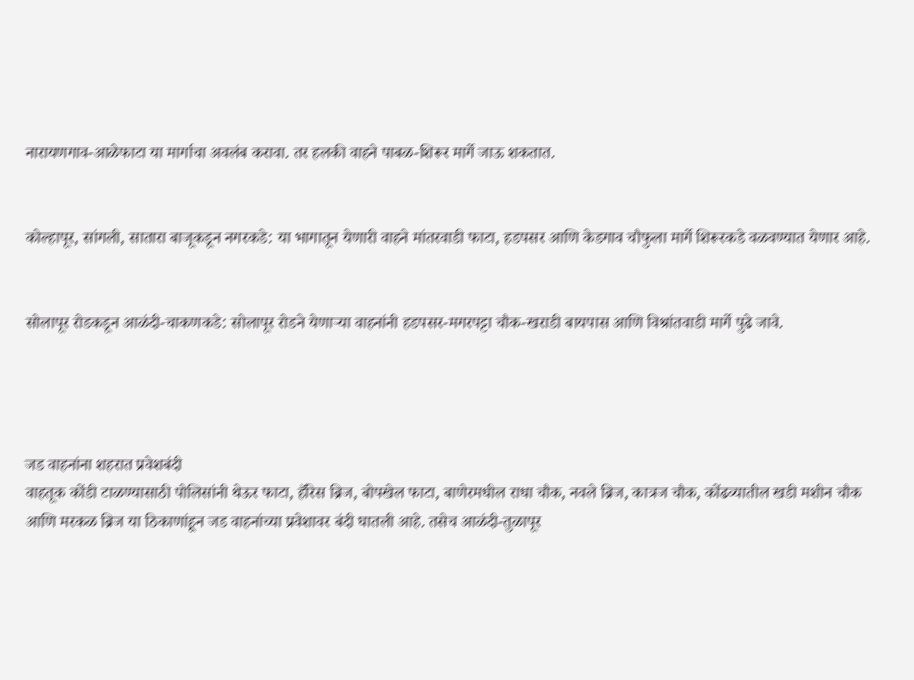नारायणगाव-आळेफाटा या मार्गाचा अवलंब करावा. तर हलकी वाहने पाबळ-शिरूर मार्गे जाऊ शकतात.


कोल्हापूर, सांगली, सातारा बाजूकडून नगरकडे: या भागातून येणारी वाहने मांतरवाडी फाटा, हडपसर आणि केडगाव चौफुला मार्गे शिरूरकडे वळवण्यात येणार आहे.


सोलापूर रोडकडून आळंदी-चाकणकडे: सोलापूर रोडने येणाऱ्या वाहनांनी हडपसर-मगरपट्टा चौक-खराडी बायपास आणि विश्रांतवाडी मार्गे पुढे जावे.




जड वाहनांना शहरात प्रवेशबंदी
वाहतूक कोंडी टाळण्यासाठी पोलिसांनी थेऊर फाटा, हॅरिस ब्रिज, बोपखेल फाटा, बाणेरमधील राधा चौक, नवले ब्रिज, कात्रज चौक, कोंढव्यातील खडी मशीन चौक आणि मरकळ ब्रिज या ठिकाणांहून जड वाहनांच्या प्रवेशावर बंदी घातली आहे. तसेच आळंदी-तुळापूर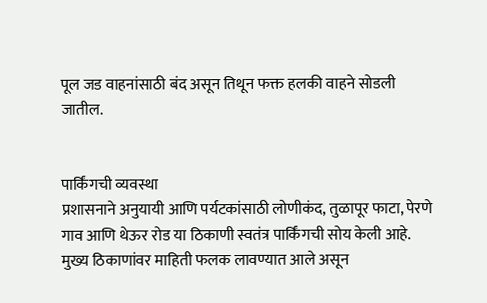पूल जड वाहनांसाठी बंद असून तिथून फक्त हलकी वाहने सोडली जातील.


पार्किंगची व्यवस्था
प्रशासनाने अनुयायी आणि पर्यटकांसाठी लोणीकंद, तुळापूर फाटा, पेरणे गाव आणि थेऊर रोड या ठिकाणी स्वतंत्र पार्किंगची सोय केली आहे. मुख्य ठिकाणांवर माहिती फलक लावण्यात आले असून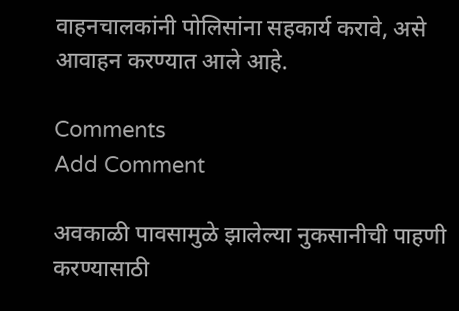वाहनचालकांनी पोलिसांना सहकार्य करावे, असे आवाहन करण्यात आले आहे.

Comments
Add Comment

अवकाळी पावसामुळे झालेल्या नुकसानीची पाहणी करण्यासाठी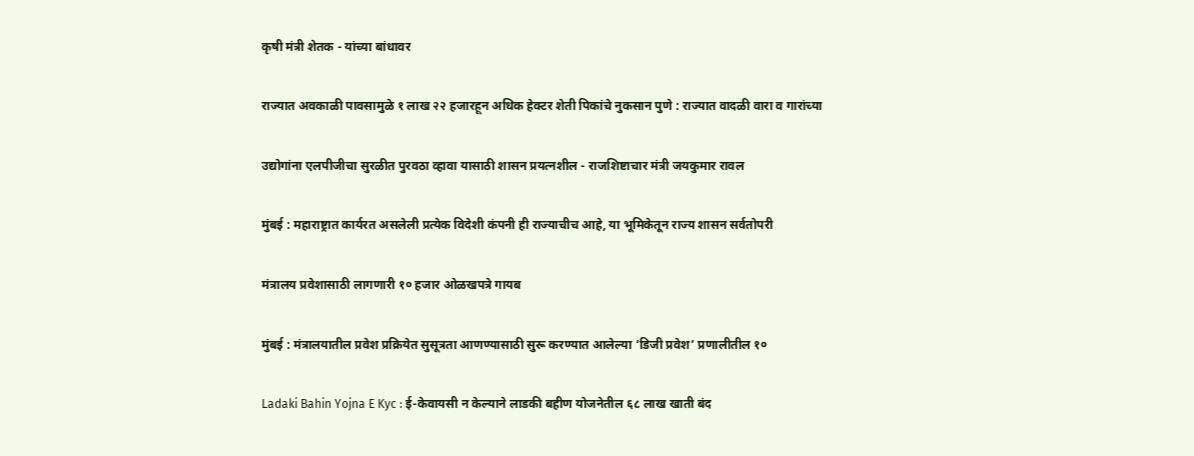कृषी मंत्री शेतक - यांच्या बांधावर

राज्यात अवकाळी पावसामुळे १ लाख २२ हजारहून अधिक हेक्टर शेती पिकांचे नुकसान पुणे : राज्यात वादळी वारा व गारांच्या

उद्योगांना एलपीजीचा सुरळीत पुरवठा व्हावा यासाठी शासन प्रयत्नशील - राजशिष्टाचार मंत्री जयकुमार रावल

मुंबई : महाराष्ट्रात कार्यरत असलेली प्रत्येक विदेशी कंपनी ही राज्याचीच आहे, या भूमिकेतून राज्य शासन सर्वतोपरी

मंत्रालय प्रवेशासाठी लागणारी १० हजार ओळखपत्रे गायब

मुंबई : मंत्रालयातील प्रवेश प्रक्रियेत सुसूत्रता आणण्यासाठी सुरू करण्यात आलेल्या ‘डिजी प्रवेश’ प्रणालीतील १०

Ladaki Bahin Yojna E Kyc : ई-केवायसी न केल्याने लाडकी बहीण योजनेतील ६८ लाख खाती बंद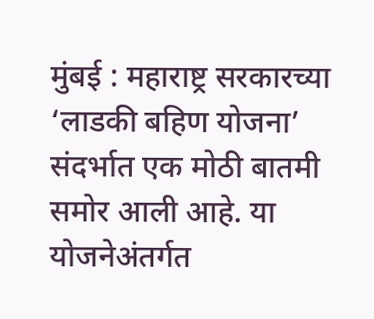मुंबई : महाराष्ट्र सरकारच्या ‘लाडकी बहिण योजना’ संदर्भात एक मोठी बातमी समोर आली आहे. या योजनेअंतर्गत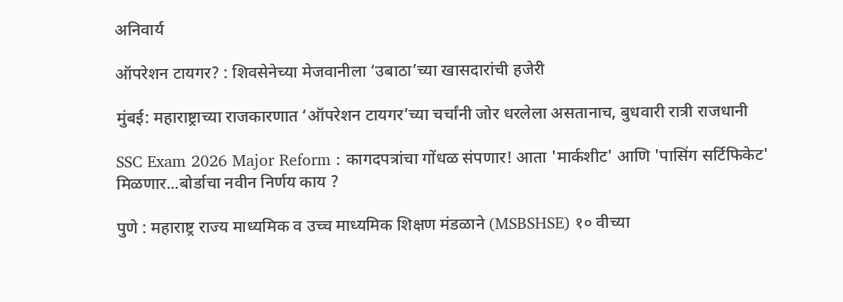अनिवार्य

ऑपरेशन टायगर? : शिवसेनेच्या मेजवानीला ‘उबाठा’च्या खासदारांची हजेरी

मुंबई: महाराष्ट्राच्या राजकारणात ‘ऑपरेशन टायगर’च्या चर्चांनी जोर धरलेला असतानाच, बुधवारी रात्री राजधानी

SSC Exam 2026 Major Reform : कागदपत्रांचा गोंधळ संपणार! आता 'मार्कशीट' आणि 'पासिंग सर्टिफिकेट' मिळणार...बोर्डाचा नवीन निर्णय काय ?

पुणे : महाराष्ट्र राज्य माध्यमिक व उच्च माध्यमिक शिक्षण मंडळाने (MSBSHSE) १० वीच्या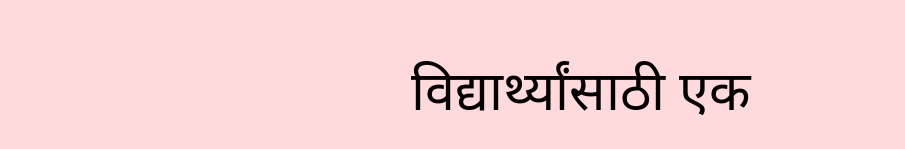विद्यार्थ्यांसाठी एक